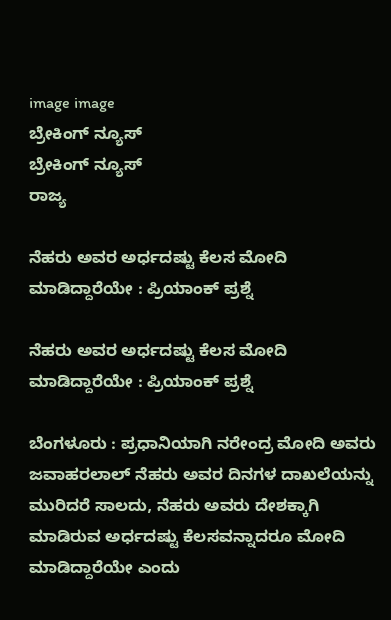image image
ಬ್ರೇಕಿಂಗ್ ನ್ಯೂಸ್
ಬ್ರೇಕಿಂಗ್ ನ್ಯೂಸ್
ರಾಜ್ಯ

ನೆಹರು ಅವರ ಅರ್ಧದಷ್ಟು ಕೆಲಸ ಮೋದಿ ಮಾಡಿದ್ದಾರೆಯೇ : ಪ್ರಿಯಾಂಕ್ ಪ್ರಶ್ನೆ

ನೆಹರು ಅವರ ಅರ್ಧದಷ್ಟು ಕೆಲಸ ಮೋದಿ ಮಾಡಿದ್ದಾರೆಯೇ : ಪ್ರಿಯಾಂಕ್ ಪ್ರಶ್ನೆ

ಬೆಂಗಳೂರು : ಪ್ರಧಾನಿಯಾಗಿ ನರೇಂದ್ರ ಮೋದಿ ಅವರು ಜವಾಹರಲಾಲ್ ನೆಹರು ಅವರ ದಿನಗಳ ದಾಖಲೆಯನ್ನು ಮುರಿದರೆ ಸಾಲದು, ನೆಹರು ಅವರು ದೇಶಕ್ಕಾಗಿ ಮಾಡಿರುವ ಅರ್ಧದಷ್ಟು ಕೆಲಸವನ್ನಾದರೂ ಮೋದಿ ಮಾಡಿದ್ದಾರೆಯೇ ಎಂದು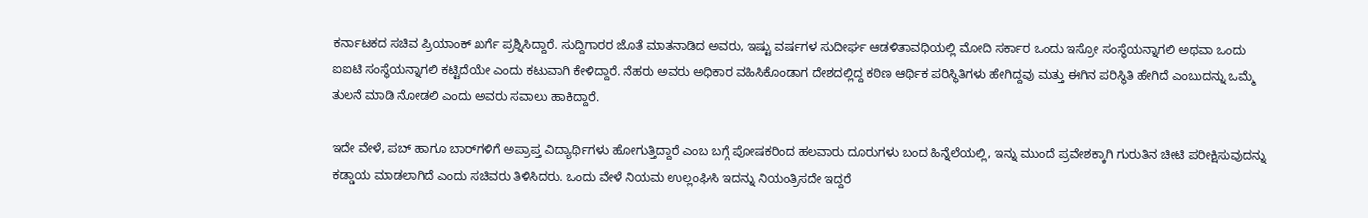ಕರ್ನಾಟಕದ ಸಚಿವ ಪ್ರಿಯಾಂಕ್ ಖರ್ಗೆ ಪ್ರಶ್ನಿಸಿದ್ದಾರೆ. ಸುದ್ದಿಗಾರರ ಜೊತೆ ಮಾತನಾಡಿದ ಅವರು, ಇಷ್ಟು ವರ್ಷಗಳ ಸುದೀರ್ಘ ಆಡಳಿತಾವಧಿಯಲ್ಲಿ ಮೋದಿ ಸರ್ಕಾರ ಒಂದು ಇಸ್ರೋ ಸಂಸ್ಥೆಯನ್ನಾಗಲಿ ಅಥವಾ ಒಂದು ಐಐಟಿ ಸಂಸ್ಥೆಯನ್ನಾಗಲಿ ಕಟ್ಟಿದೆಯೇ ಎಂದು ಕಟುವಾಗಿ ಕೇಳಿದ್ದಾರೆ. ನೆಹರು ಅವರು ಅಧಿಕಾರ ವಹಿಸಿಕೊಂಡಾಗ ದೇಶದಲ್ಲಿದ್ದ ಕಠಿಣ ಆರ್ಥಿಕ ಪರಿಸ್ಥಿತಿಗಳು ಹೇಗಿದ್ದವು ಮತ್ತು ಈಗಿನ ಪರಿಸ್ಥಿತಿ ಹೇಗಿದೆ ಎಂಬುದನ್ನು ಒಮ್ಮೆ ತುಲನೆ ಮಾಡಿ ನೋಡಲಿ ಎಂದು ಅವರು ಸವಾಲು ಹಾಕಿದ್ದಾರೆ.

ಇದೇ ವೇಳೆ, ಪಬ್ ಹಾಗೂ ಬಾರ್‌ಗಳಿಗೆ ಅಪ್ರಾಪ್ತ ವಿದ್ಯಾರ್ಥಿಗಳು ಹೋಗುತ್ತಿದ್ದಾರೆ ಎಂಬ ಬಗ್ಗೆ ಪೋಷಕರಿಂದ ಹಲವಾರು ದೂರುಗಳು ಬಂದ ಹಿನ್ನೆಲೆಯಲ್ಲಿ, ಇನ್ನು ಮುಂದೆ ಪ್ರವೇಶಕ್ಕಾಗಿ ಗುರುತಿನ ಚೀಟಿ ಪರೀಕ್ಷಿಸುವುದನ್ನು ಕಡ್ಡಾಯ ಮಾಡಲಾಗಿದೆ ಎಂದು ಸಚಿವರು ತಿಳಿಸಿದರು. ಒಂದು ವೇಳೆ ನಿಯಮ ಉಲ್ಲಂಘಿಸಿ ಇದನ್ನು ನಿಯಂತ್ರಿಸದೇ ಇದ್ದರೆ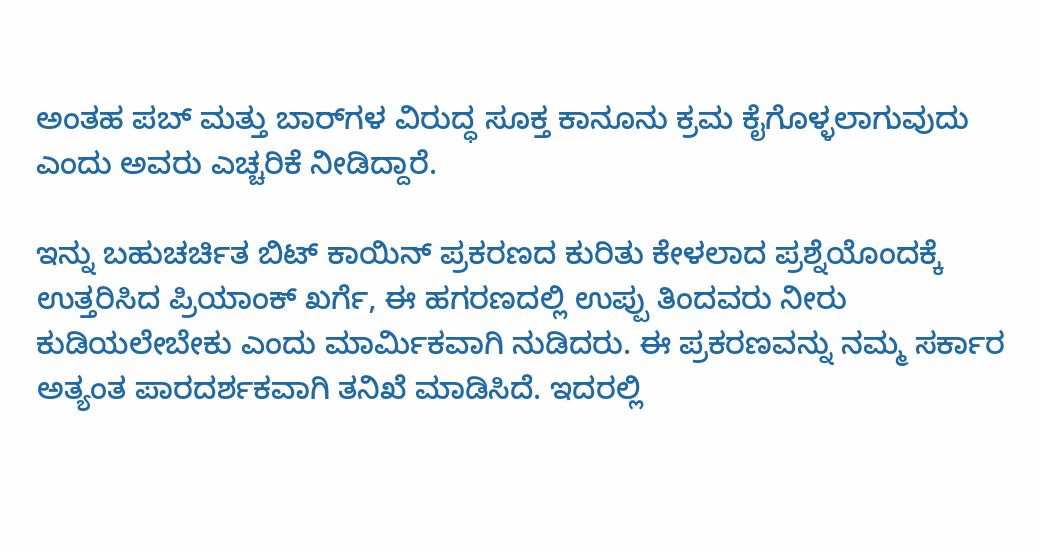ಅಂತಹ ಪಬ್ ಮತ್ತು ಬಾರ್‌ಗಳ ವಿರುದ್ಧ ಸೂಕ್ತ ಕಾನೂನು ಕ್ರಮ ಕೈಗೊಳ್ಳಲಾಗುವುದು ಎಂದು ಅವರು ಎಚ್ಚರಿಕೆ ನೀಡಿದ್ದಾರೆ.

ಇನ್ನು ಬಹುಚರ್ಚಿತ ಬಿಟ್‌ ಕಾಯಿನ್‌ ಪ್ರಕರಣದ ಕುರಿತು ಕೇಳಲಾದ ಪ್ರಶ್ನೆಯೊಂದಕ್ಕೆ ಉತ್ತರಿಸಿದ ಪ್ರಿಯಾಂಕ್ ಖರ್ಗೆ, ಈ ಹಗರಣದಲ್ಲಿ ಉಪ್ಪು ತಿಂದವರು ನೀರು ಕುಡಿಯಲೇಬೇಕು ಎಂದು ಮಾರ್ಮಿಕವಾಗಿ ನುಡಿದರು. ಈ ಪ್ರಕರಣವನ್ನು ನಮ್ಮ ಸರ್ಕಾರ ಅತ್ಯಂತ ಪಾರದರ್ಶಕವಾಗಿ ತನಿಖೆ ಮಾಡಿಸಿದೆ. ಇದರಲ್ಲಿ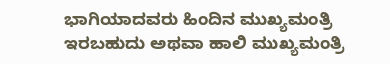ಭಾಗಿಯಾದವರು ಹಿಂದಿನ ಮುಖ್ಯಮಂತ್ರಿ ಇರಬಹುದು ಅಥವಾ ಹಾಲಿ ಮುಖ್ಯಮಂತ್ರಿ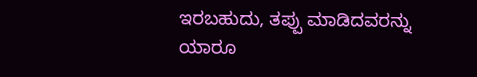ಇರಬಹುದು, ತಪ್ಪು ಮಾಡಿದವರನ್ನು ಯಾರೂ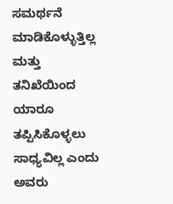ಸಮರ್ಥನೆ ಮಾಡಿಕೊಳ್ಳುತ್ತಿಲ್ಲ ಮತ್ತು ತನಿಖೆಯಿಂದ ಯಾರೂ ತಪ್ಪಿಸಿಕೊಳ್ಳಲು ಸಾಧ್ಯವಿಲ್ಲ ಎಂದು ಅವರು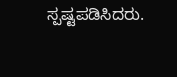ಸ್ಪಷ್ಟಪಡಿಸಿದರು.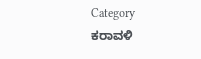Category
ಕರಾವಳಿ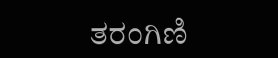ತರಂಗಿಣಿ